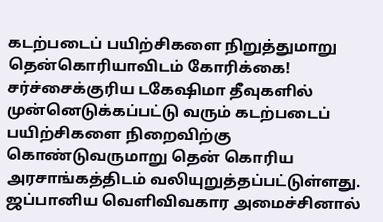கடற்படைப் பயிற்சிகளை நிறுத்துமாறு தென்கொரியாவிடம் கோரிக்கை!
சர்ச்சைக்குரிய டகேஷிமா தீவுகளில் முன்னெடுக்கப்பட்டு வரும் கடற்படைப் பயிற்சிகளை நிறைவிற்கு கொண்டுவருமாறு தென் கொரிய அரசாங்கத்திடம் வலியுறுத்தப்பட்டுள்ளது.
ஜப்பானிய வெளிவிவகார அமைச்சினால்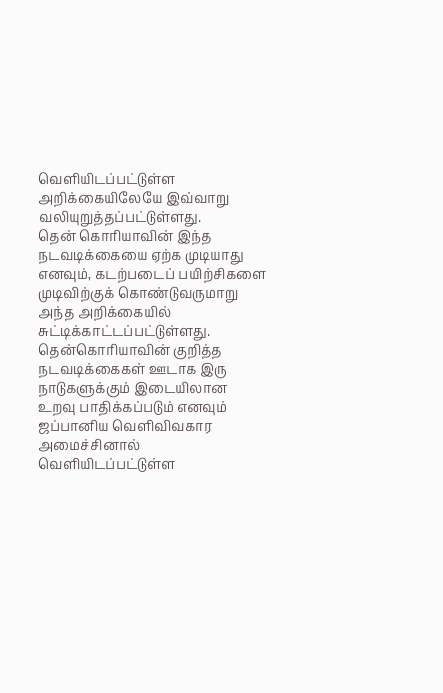வெளியிடப்பட்டுள்ள அறிக்கையிலேயே இவ்வாறு வலியுறுத்தப்பட்டுள்ளது.
தென் கொரியாவின் இந்த நடவடிக்கையை ஏற்க முடியாது எனவும், கடற்படைப் பயிற்சிகளை முடிவிற்குக் கொண்டுவருமாறு அந்த அறிக்கையில் சுட்டிக்காட்டப்பட்டுள்ளது.
தென்கொரியாவின் குறித்த நடவடிக்கைகள் ஊடாக இரு நாடுகளுக்கும் இடையிலான உறவு பாதிக்கப்படும் எனவும் ஜப்பானிய வெளிவிவகார அமைச்சினால் வெளியிடப்பட்டுள்ள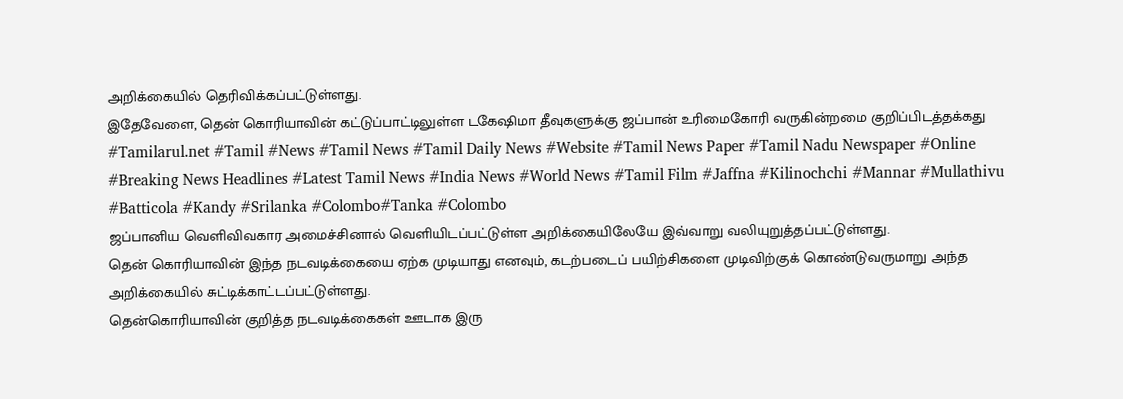அறிக்கையில் தெரிவிக்கப்பட்டுள்ளது.
இதேவேளை, தென் கொரியாவின் கட்டுப்பாட்டிலுள்ள டகேஷிமா தீவுகளுக்கு ஜப்பான் உரிமைகோரி வருகின்றமை குறிப்பிடத்தக்கது
#Tamilarul.net #Tamil #News #Tamil News #Tamil Daily News #Website #Tamil News Paper #Tamil Nadu Newspaper #Online #Breaking News Headlines #Latest Tamil News #India News #World News #Tamil Film #Jaffna #Kilinochchi #Mannar #Mullathivu #Batticola #Kandy #Srilanka #Colombo#Tanka #Colombo
ஜப்பானிய வெளிவிவகார அமைச்சினால் வெளியிடப்பட்டுள்ள அறிக்கையிலேயே இவ்வாறு வலியுறுத்தப்பட்டுள்ளது.
தென் கொரியாவின் இந்த நடவடிக்கையை ஏற்க முடியாது எனவும், கடற்படைப் பயிற்சிகளை முடிவிற்குக் கொண்டுவருமாறு அந்த அறிக்கையில் சுட்டிக்காட்டப்பட்டுள்ளது.
தென்கொரியாவின் குறித்த நடவடிக்கைகள் ஊடாக இரு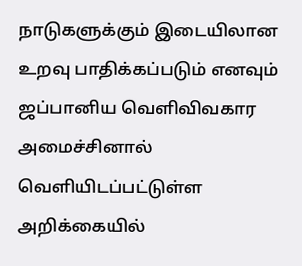நாடுகளுக்கும் இடையிலான உறவு பாதிக்கப்படும் எனவும் ஜப்பானிய வெளிவிவகார அமைச்சினால் வெளியிடப்பட்டுள்ள அறிக்கையில்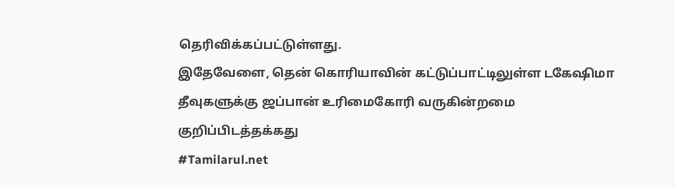தெரிவிக்கப்பட்டுள்ளது.
இதேவேளை, தென் கொரியாவின் கட்டுப்பாட்டிலுள்ள டகேஷிமா தீவுகளுக்கு ஜப்பான் உரிமைகோரி வருகின்றமை குறிப்பிடத்தக்கது
#Tamilarul.net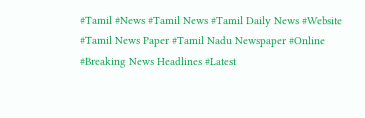#Tamil #News #Tamil News #Tamil Daily News #Website #Tamil News Paper #Tamil Nadu Newspaper #Online #Breaking News Headlines #Latest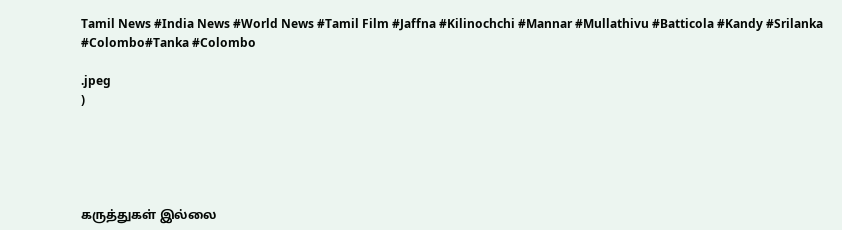Tamil News #India News #World News #Tamil Film #Jaffna #Kilinochchi #Mannar #Mullathivu #Batticola #Kandy #Srilanka #Colombo#Tanka #Colombo

.jpeg
)





கருத்துகள் இல்லை